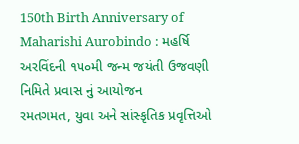150th Birth Anniversary of Maharishi Aurobindo : મહર્ષિ અરવિંદની ૧૫૦મી જન્મ જયંતી ઉજવણી નિમિતે પ્રવાસ નું આયોજન
રમતગમત, યુવા અને સાંસ્કૃતિક પ્રવૃત્તિઓ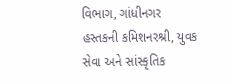વિભાગ, ગાંધીનગર હસ્તકની કમિશનરશ્રી, યુવક સેવા અને સાંસ્કૃતિક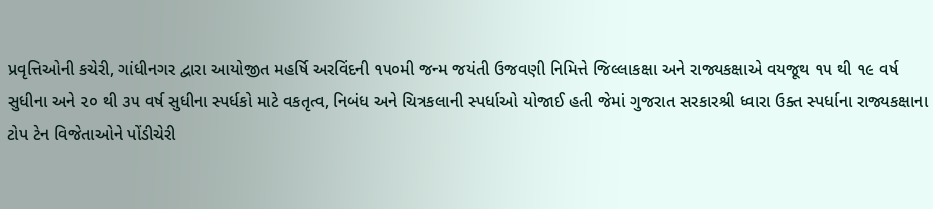પ્રવૃત્તિઓની કચેરી, ગાંધીનગર દ્વારા આયોજીત મહર્ષિ અરવિંદની ૧૫૦મી જન્મ જયંતી ઉજવણી નિમિત્તે જિલ્લાકક્ષા અને રાજ્યકક્ષાએ વયજૂથ ૧૫ થી ૧૯ વર્ષ સુધીના અને ૨૦ થી ૩૫ વર્ષ સુધીના સ્પર્ધકો માટે વકતૃત્વ, નિબંધ અને ચિત્રકલાની સ્પર્ધાઓ યોજાઈ હતી જેમાં ગુજરાત સરકારશ્રી ધ્વારા ઉક્ત સ્પર્ધાના રાજ્યકક્ષાના ટોપ ટેન વિજેતાઓને પોંડીચેરી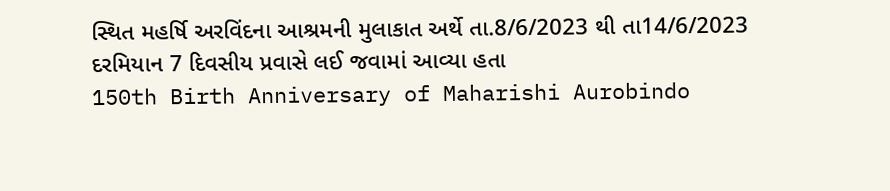સ્થિત મહર્ષિ અરવિંદના આશ્રમની મુલાકાત અર્થે તા.8/6/2023 થી તા14/6/2023 દરમિયાન 7 દિવસીય પ્રવાસે લઈ જવામાં આવ્યા હતા
150th Birth Anniversary of Maharishi Aurobindo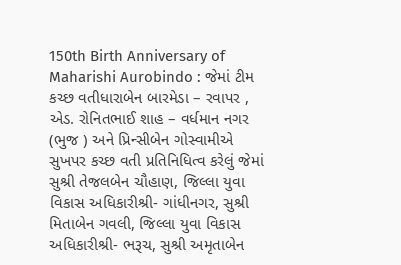150th Birth Anniversary of Maharishi Aurobindo : જેમાં ટીમ કચ્છ વતીધારાબેન બારમેડા – રવાપર , એડ. રોનિતભાઈ શાહ – વર્ધમાન નગર (ભુજ ) અને પ્રિન્સીબેન ગોસ્વામીએ સુખપર કચ્છ વતી પ્રતિનિધિત્વ કરેલું જેમાં સુશ્રી તેજલબેન ચૌહાણ, જિલ્લા યુવા વિકાસ અધિકારીશ્રી- ગાંધીનગર, સુશ્રી મિતાબેન ગવલી, જિલ્લા યુવા વિકાસ અધિકારીશ્રી- ભરૂચ, સુશ્રી અમૃતાબેન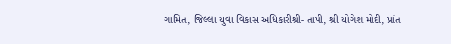ગામિત, જિલ્લા યુવા વિકાસ અધિકારીશ્રી- તાપી, શ્રી યોગેશ મોદી, પ્રાંત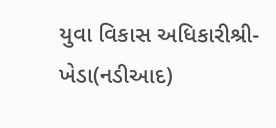યુવા વિકાસ અધિકારીશ્રી- ખેડા(નડીઆદ)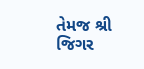તેમજ શ્રી જિગર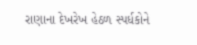રાણાના દેખરેખ હેઠળ સ્પર્ધકોને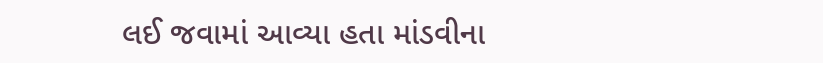લઈ જવામાં આવ્યા હતા માંડવીના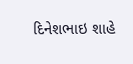દિનેશભાઇ શાહે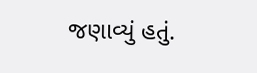જણાવ્યું હતું.